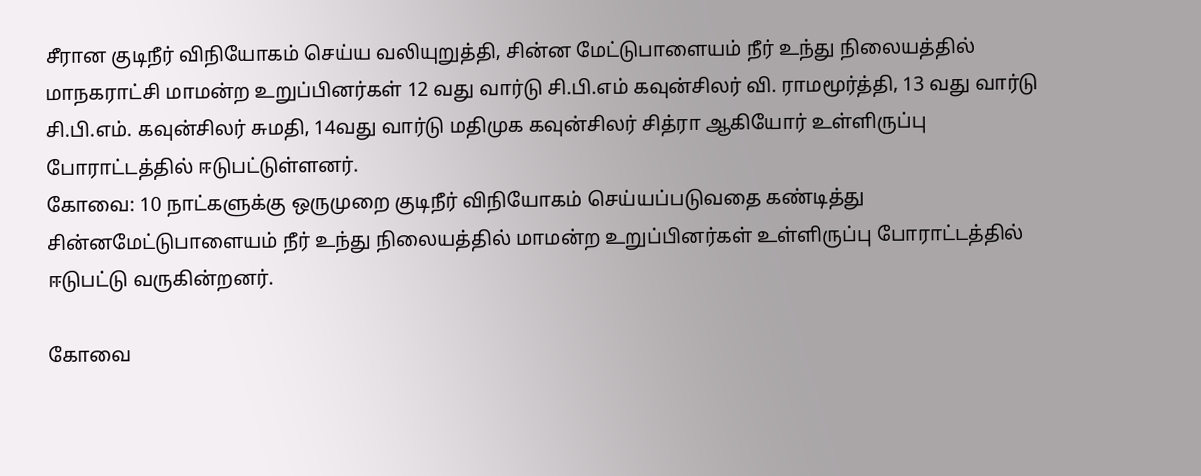சீரான குடிநீர் விநியோகம் செய்ய வலியுறுத்தி, சின்ன மேட்டுபாளையம் நீர் உந்து நிலையத்தில் மாநகராட்சி மாமன்ற உறுப்பினர்கள் 12 வது வார்டு சி.பி.எம் கவுன்சிலர் வி. ராமமூர்த்தி, 13 வது வார்டு சி.பி.எம். கவுன்சிலர் சுமதி, 14வது வார்டு மதிமுக கவுன்சிலர் சித்ரா ஆகியோர் உள்ளிருப்பு போராட்டத்தில் ஈடுபட்டுள்ளனர்.
கோவை: 10 நாட்களுக்கு ஒருமுறை குடிநீர் விநியோகம் செய்யப்படுவதை கண்டித்து சின்னமேட்டுபாளையம் நீர் உந்து நிலையத்தில் மாமன்ற உறுப்பினர்கள் உள்ளிருப்பு போராட்டத்தில் ஈடுபட்டு வருகின்றனர்.

கோவை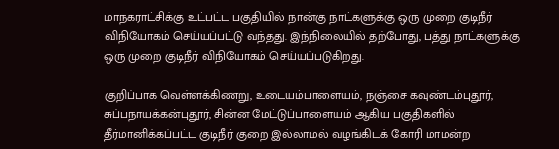மாநகராட்சிக்கு உட்பட்ட பகுதியில் நான்கு நாட்களுக்கு ஒரு முறை குடிநீர் விநியோகம் செய்யப்பட்டு வந்தது. இந்நிலையில் தற்போது, பத்து நாட்களுக்கு ஒரு முறை குடிநீர் விநியோகம் செய்யப்படுகிறது.

குறிப்பாக வெள்ளக்கிணறு, உடையம்பாளையம், நஞ்சை கவுண்டம்புதூர், சுப்பநாயக்கன்புதூர், சின்ன மேட்டுப்பாளையம் ஆகிய பகுதிகளில் தீர்மானிக்கப்பட்ட குடிநீர் குறை இல்லாமல் வழங்கிடக் கோரி மாமன்ற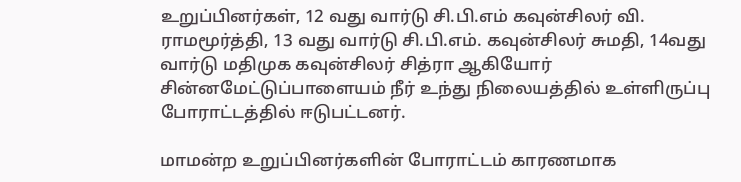உறுப்பினர்கள், 12 வது வார்டு சி.பி.எம் கவுன்சிலர் வி. ராமமூர்த்தி, 13 வது வார்டு சி.பி.எம். கவுன்சிலர் சுமதி, 14வது வார்டு மதிமுக கவுன்சிலர் சித்ரா ஆகியோர் சின்னமேட்டுப்பாளையம் நீர் உந்து நிலையத்தில் உள்ளிருப்பு போராட்டத்தில் ஈடுபட்டனர்.

மாமன்ற உறுப்பினர்களின் போராட்டம் காரணமாக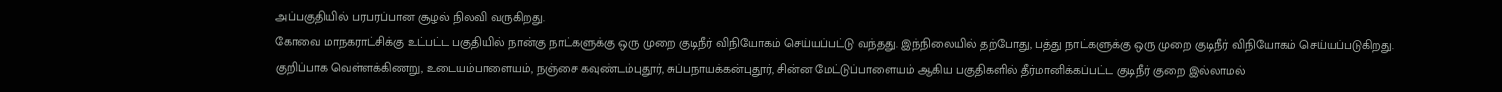அப்பகுதியில் பரபரப்பான சூழல் நிலவி வருகிறது.
கோவை மாநகராட்சிக்கு உட்பட்ட பகுதியில் நான்கு நாட்களுக்கு ஒரு முறை குடிநீர் விநியோகம் செய்யப்பட்டு வந்தது. இந்நிலையில் தற்போது, பத்து நாட்களுக்கு ஒரு முறை குடிநீர் விநியோகம் செய்யப்படுகிறது.
குறிப்பாக வெள்ளக்கிணறு, உடையம்பாளையம், நஞ்சை கவுண்டம்புதூர், சுப்பநாயக்கன்புதூர், சின்ன மேட்டுப்பாளையம் ஆகிய பகுதிகளில் தீர்மானிக்கப்பட்ட குடிநீர் குறை இல்லாமல்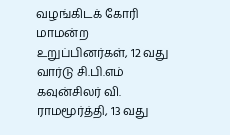வழங்கிடக் கோரி மாமன்ற உறுப்பினர்கள், 12 வது வார்டு சி.பி.எம் கவுன்சிலர் வி. ராமமூர்த்தி, 13 வது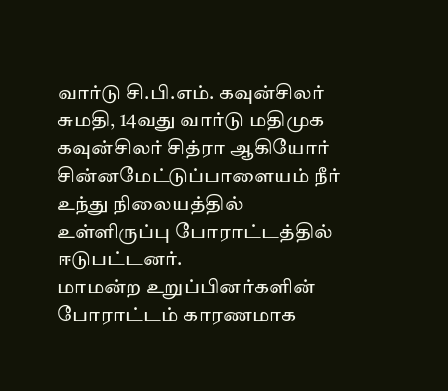வார்டு சி.பி.எம். கவுன்சிலர் சுமதி, 14வது வார்டு மதிமுக கவுன்சிலர் சித்ரா ஆகியோர் சின்னமேட்டுப்பாளையம் நீர் உந்து நிலையத்தில் உள்ளிருப்பு போராட்டத்தில் ஈடுபட்டனர்.
மாமன்ற உறுப்பினர்களின் போராட்டம் காரணமாக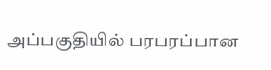அப்பகுதியில் பரபரப்பான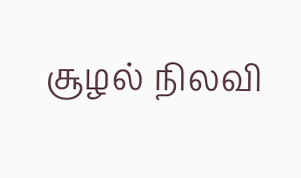சூழல் நிலவி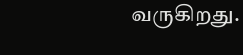வருகிறது.